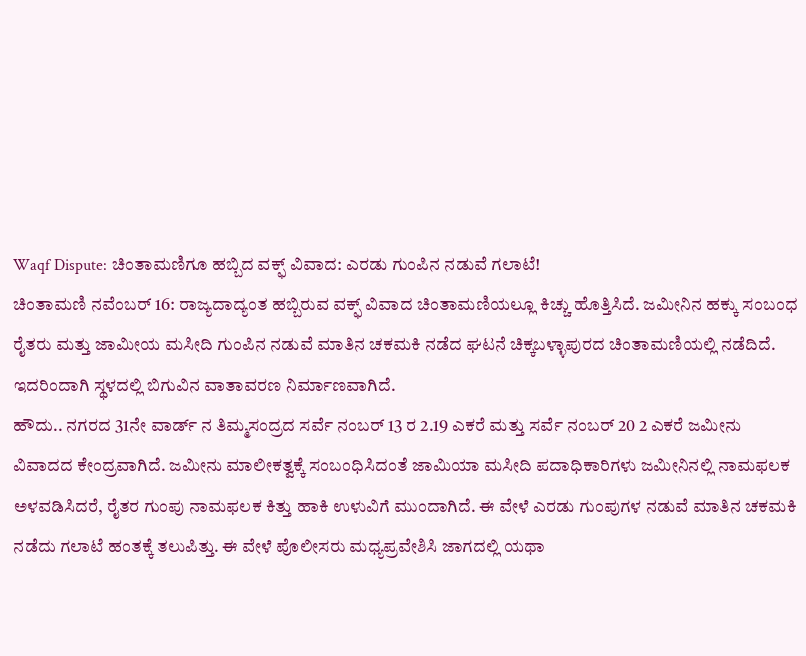Waqf Dispute: ಚಿಂತಾಮಣಿಗೂ ಹಬ್ಬಿದ ವಕ್ಫ್ ವಿವಾದ: ಎರಡು ಗುಂಪಿನ ನಡುವೆ ಗಲಾಟೆ!
ಚಿಂತಾಮಣಿ ನವೆಂಬರ್ 16: ರಾಜ್ಯದಾದ್ಯಂತ ಹಬ್ಬಿರುವ ವಕ್ಫ್ ವಿವಾದ ಚಿಂತಾಮಣಿಯಲ್ಲೂ ಕಿಚ್ಚು ಹೊತ್ತಿಸಿದೆ. ಜಮೀನಿನ ಹಕ್ಕು ಸಂಬಂಧ ರೈತರು ಮತ್ತು ಜಾಮೀಯ ಮಸೀದಿ ಗುಂಪಿನ ನಡುವೆ ಮಾತಿನ ಚಕಮಕಿ ನಡೆದ ಘಟನೆ ಚಿಕ್ಕಬಳ್ಳಾಪುರದ ಚಿಂತಾಮಣಿಯಲ್ಲಿ ನಡೆದಿದೆ. ಇದರಿಂದಾಗಿ ಸ್ಥಳದಲ್ಲಿ ಬಿಗುವಿನ ವಾತಾವರಣ ನಿರ್ಮಾಣವಾಗಿದೆ.
ಹೌದು.. ನಗರದ 31ನೇ ವಾರ್ಡ್ ನ ತಿಮ್ಮಸಂದ್ರದ ಸರ್ವೆ ನಂಬರ್ 13 ರ 2.19 ಎಕರೆ ಮತ್ತು ಸರ್ವೆ ನಂಬರ್ 20 2 ಎಕರೆ ಜಮೀನು ವಿವಾದದ ಕೇಂದ್ರವಾಗಿದೆ. ಜಮೀನು ಮಾಲೀಕತ್ವಕ್ಕೆ ಸಂಬಂಧಿಸಿದಂತೆ ಜಾಮಿಯಾ ಮಸೀದಿ ಪದಾಧಿಕಾರಿಗಳು ಜಮೀನಿನಲ್ಲಿ ನಾಮಫಲಕ ಅಳವಡಿಸಿದರೆ, ರೈತರ ಗುಂಪು ನಾಮಫಲಕ ಕಿತ್ತು ಹಾಕಿ ಉಳುವಿಗೆ ಮುಂದಾಗಿದೆ. ಈ ವೇಳೆ ಎರಡು ಗುಂಪುಗಳ ನಡುವೆ ಮಾತಿನ ಚಕಮಕಿ ನಡೆದು ಗಲಾಟೆ ಹಂತಕ್ಕೆ ತಲುಪಿತ್ತು. ಈ ವೇಳೆ ಪೊಲೀಸರು ಮಧ್ಯಪ್ರವೇಶಿಸಿ ಜಾಗದಲ್ಲಿ ಯಥಾ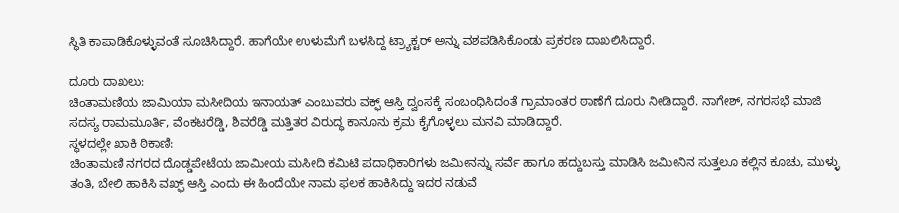ಸ್ಥಿತಿ ಕಾಪಾಡಿಕೊಳ್ಳುವಂತೆ ಸೂಚಿಸಿದ್ದಾರೆ. ಹಾಗೆಯೇ ಉಳುಮೆಗೆ ಬಳಸಿದ್ದ ಟ್ರ್ಯಾಕ್ಟರ್ ಅನ್ನು ವಶಪಡಿಸಿಕೊಂಡು ಪ್ರಕರಣ ದಾಖಲಿಸಿದ್ದಾರೆ.

ದೂರು ದಾಖಲು:
ಚಿಂತಾಮಣಿಯ ಜಾಮಿಯಾ ಮಸೀದಿಯ ಇನಾಯತ್ ಎಂಬುವರು ವಕ್ಫ್ ಆಸ್ತಿ ದ್ವಂಸಕ್ಕೆ ಸಂಬಂಧಿಸಿದಂತೆ ಗ್ರಾಮಾಂತರ ಠಾಣೆಗೆ ದೂರು ನೀಡಿದ್ದಾರೆ. ನಾಗೇಶ್, ನಗರಸಭೆ ಮಾಜಿ ಸದಸ್ಯ ರಾಮಮೂರ್ತಿ, ವೆಂಕಟರೆಡ್ಡಿ, ಶಿವರೆಡ್ಡಿ ಮತ್ತಿತರ ವಿರುದ್ಧ ಕಾನೂನು ಕ್ರಮ ಕೈಗೊಳ್ಳಲು ಮನವಿ ಮಾಡಿದ್ದಾರೆ.
ಸ್ಥಳದಲ್ಲೇ ಖಾಕಿ ಠಿಕಾಣಿ:
ಚಿಂತಾಮಣಿ ನಗರದ ದೊಡ್ಡಪೇಟೆಯ ಜಾಮೀಯ ಮಸೀದಿ ಕಮಿಟಿ ಪದಾಧಿಕಾರಿಗಳು ಜಮೀನನ್ನು ಸರ್ವೆ ಹಾಗೂ ಹದ್ದುಬಸ್ತು ಮಾಡಿಸಿ ಜಮೀನಿನ ಸುತ್ತಲೂ ಕಲ್ಲಿನ ಕೂಚು, ಮುಳ್ಳು ತಂತಿ, ಬೇಲಿ ಹಾಕಿಸಿ ವಖ್ಫ್ ಆಸ್ತಿ ಎಂದು ಈ ಹಿಂದೆಯೇ ನಾಮ ಫಲಕ ಹಾಕಿಸಿದ್ದು ಇದರ ನಡುವೆ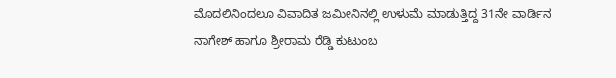ಮೊದಲಿನಿಂದಲೂ ವಿವಾದಿತ ಜಮೀನಿನಲ್ಲಿ ಉಳುಮೆ ಮಾಡುತ್ತಿದ್ದ 31ನೇ ವಾರ್ಡಿನ ನಾಗೇಶ್ ಹಾಗೂ ಶ್ರೀರಾಮ ರೆಡ್ಡಿ ಕುಟುಂಬ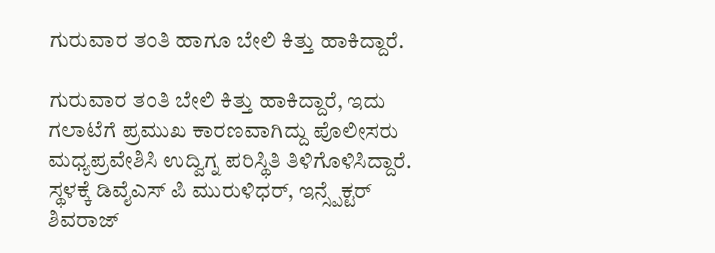ಗುರುವಾರ ತಂತಿ ಹಾಗೂ ಬೇಲಿ ಕಿತ್ತು ಹಾಕಿದ್ದಾರೆ.

ಗುರುವಾರ ತಂತಿ ಬೇಲಿ ಕಿತ್ತು ಹಾಕಿದ್ದಾರೆ, ಇದು ಗಲಾಟೆಗೆ ಪ್ರಮುಖ ಕಾರಣವಾಗಿದ್ದು ಪೊಲೀಸರು ಮಧ್ಯಪ್ರವೇಶಿಸಿ ಉದ್ವಿಗ್ನ ಪರಿಸ್ಥಿತಿ ತಿಳಿಗೊಳಿಸಿದ್ದಾರೆ. ಸ್ಥಳಕ್ಕೆ ಡಿವೈಎಸ್ ಪಿ ಮುರುಳಿಧರ್, ಇನ್ಸ್ಪೆಕ್ಟರ್ ಶಿವರಾಜ್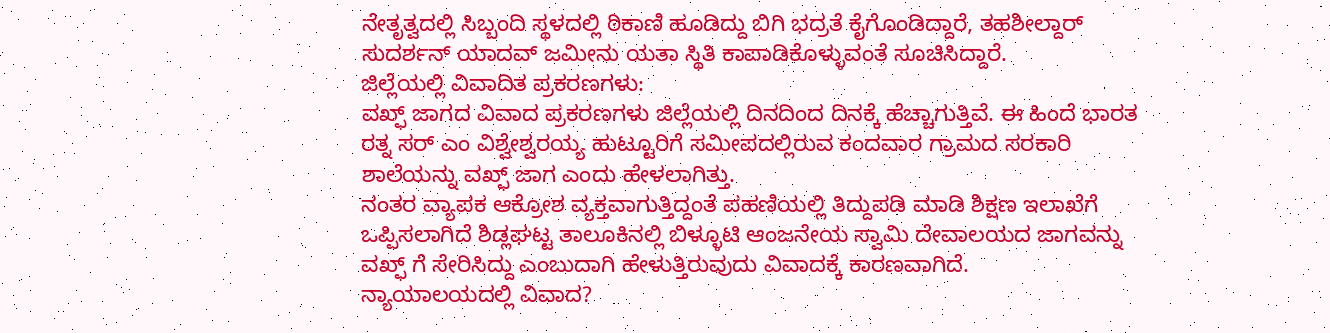ನೇತೃತ್ವದಲ್ಲಿ ಸಿಬ್ಬಂದಿ ಸ್ಥಳದಲ್ಲಿ ಠಿಕಾಣಿ ಹೂಡಿದ್ದು ಬಿಗಿ ಭದ್ರತೆ ಕೈಗೊಂಡಿದ್ದಾರೆ, ತಹಶೀಲ್ದಾರ್ ಸುದರ್ಶನ್ ಯಾದವ್ ಜಮೀನು ಯತಾ ಸ್ಥಿತಿ ಕಾಪಾಡಿಕೊಳ್ಳುವಂತೆ ಸೂಚಿಸಿದ್ದಾರೆ.
ಜಿಲ್ಲೆಯಲ್ಲಿ ವಿವಾದಿತ ಪ್ರಕರಣಗಳು:
ವಖ್ಫ್ ಜಾಗದ ವಿವಾದ ಪ್ರಕರಣಗಳು ಜಿಲ್ಲೆಯಲ್ಲಿ ದಿನದಿಂದ ದಿನಕ್ಕೆ ಹೆಚ್ಚಾಗುತ್ತಿವೆ. ಈ ಹಿಂದೆ ಭಾರತ ರತ್ನ ಸರ್ ಎಂ ವಿಶ್ವೇಶ್ವರಯ್ಯ ಹುಟ್ಟೂರಿಗೆ ಸಮೀಪದಲ್ಲಿರುವ ಕಂದವಾರ ಗ್ರಾಮದ ಸರಕಾರಿ ಶಾಲೆಯನ್ನು ವಖ್ಫ್ ಜಾಗ ಎಂದು ಹೇಳಲಾಗಿತ್ತು.
ನಂತರ ವ್ಯಾಪಕ ಆಕ್ರೋಶ ವ್ಯಕ್ತವಾಗುತ್ತಿದ್ದಂತೆ ಪಹಣಿಯಲ್ಲಿ ತಿದ್ದುಪಡಿ ಮಾಡಿ ಶಿಕ್ಷಣ ಇಲಾಖೆಗೆ ಒಪ್ಪಿಸಲಾಗಿದೆ ಶಿಡ್ಲಘಟ್ಟ ತಾಲೂಕಿನಲ್ಲಿ ಬಿಳ್ಳೂಟಿ ಆಂಜನೇಯ ಸ್ವಾಮಿ ದೇವಾಲಯದ ಜಾಗವನ್ನು ವಖ್ಫ್ ಗೆ ಸೇರಿಸಿದ್ದು ಎಂಬುದಾಗಿ ಹೇಳುತ್ತಿರುವುದು ವಿವಾದಕ್ಕೆ ಕಾರಣವಾಗಿದೆ.
ನ್ಯಾಯಾಲಯದಲ್ಲಿ ವಿವಾದ?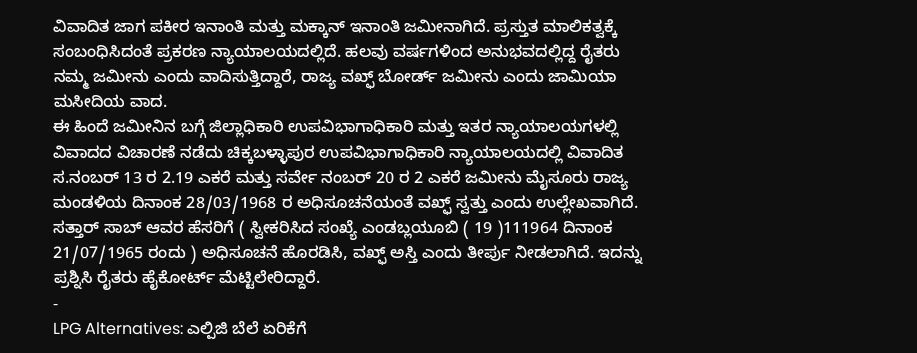ವಿವಾದಿತ ಜಾಗ ಪಕೀರ ಇನಾಂತಿ ಮತ್ತು ಮಕ್ಕಾನ್ ಇನಾಂತಿ ಜಮೀನಾಗಿದೆ. ಪ್ರಸ್ತುತ ಮಾಲಿಕತ್ವಕ್ಕೆ ಸಂಬಂಧಿಸಿದಂತೆ ಪ್ರಕರಣ ನ್ಯಾಯಾಲಯದಲ್ಲಿದೆ. ಹಲವು ವರ್ಷಗಳಿಂದ ಅನುಭವದಲ್ಲಿದ್ದ ರೈತರು ನಮ್ಮ ಜಮೀನು ಎಂದು ವಾದಿಸುತ್ತಿದ್ದಾರೆ, ರಾಜ್ಯ ವಖ್ಫ್ ಬೋರ್ಡ್ ಜಮೀನು ಎಂದು ಜಾಮಿಯಾ ಮಸೀದಿಯ ವಾದ.
ಈ ಹಿಂದೆ ಜಮೀನಿನ ಬಗ್ಗೆ ಜಿಲ್ಲಾಧಿಕಾರಿ ಉಪವಿಭಾಗಾಧಿಕಾರಿ ಮತ್ತು ಇತರ ನ್ಯಾಯಾಲಯಗಳಲ್ಲಿ ವಿವಾದದ ವಿಚಾರಣೆ ನಡೆದು ಚಿಕ್ಕಬಳ್ಳಾಪುರ ಉಪವಿಭಾಗಾಧಿಕಾರಿ ನ್ಯಾಯಾಲಯದಲ್ಲಿ ವಿವಾದಿತ ಸ.ನಂಬರ್ 13 ರ 2.19 ಎಕರೆ ಮತ್ತು ಸರ್ವೇ ನಂಬರ್ 20 ರ 2 ಎಕರೆ ಜಮೀನು ಮೈಸೂರು ರಾಜ್ಯ ಮಂಡಳಿಯ ದಿನಾಂಕ 28/03/1968 ರ ಅಧಿಸೂಚನೆಯಂತೆ ವಖ್ಫ್ ಸ್ವತ್ತು ಎಂದು ಉಲ್ಲೇಖವಾಗಿದೆ. ಸತ್ತಾರ್ ಸಾಬ್ ಆವರ ಹೆಸರಿಗೆ ( ಸ್ವೀಕರಿಸಿದ ಸಂಖ್ಯೆ ಎಂಡಬ್ಲಯೂಬಿ ( 19 )111964 ದಿನಾಂಕ 21/07/1965 ರಂದು ) ಅಧಿಸೂಚನೆ ಹೊರಡಿಸಿ, ವಖ್ಫ್ ಅಸ್ತಿ ಎಂದು ತೀರ್ಪು ನೀಡಲಾಗಿದೆ. ಇದನ್ನು ಪ್ರಶ್ನಿಸಿ ರೈತರು ಹೈಕೋರ್ಟ್ ಮೆಟ್ಟಿಲೇರಿದ್ದಾರೆ.
-
LPG Alternatives: ಎಲ್ಪಿಜಿ ಬೆಲೆ ಏರಿಕೆಗೆ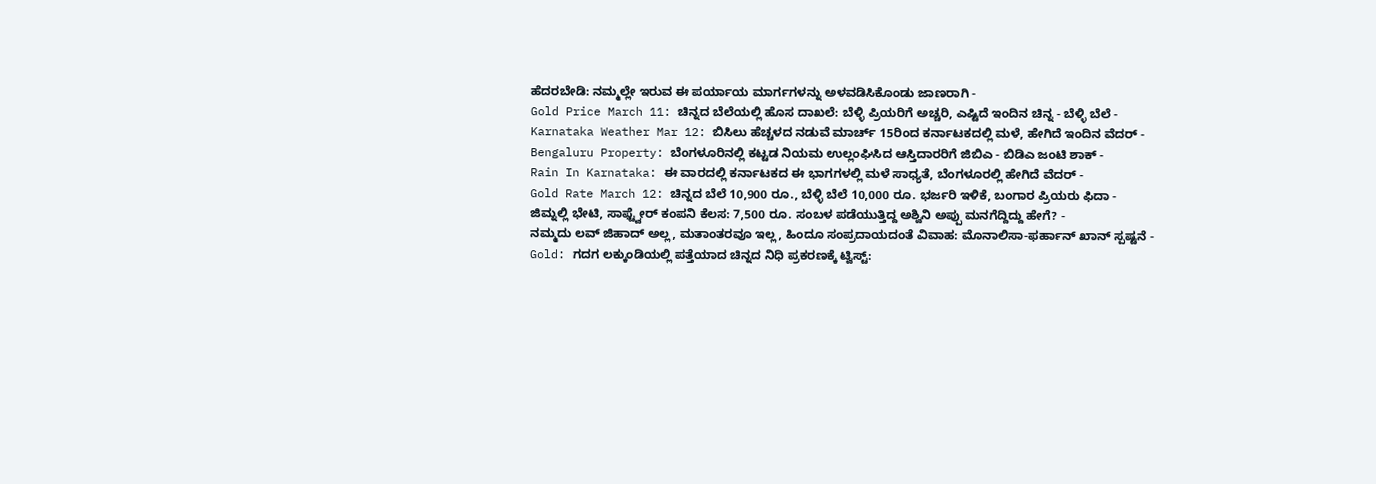ಹೆದರಬೇಡಿ: ನಮ್ಮಲ್ಲೇ ಇರುವ ಈ ಪರ್ಯಾಯ ಮಾರ್ಗಗಳನ್ನು ಅಳವಡಿಸಿಕೊಂಡು ಜಾಣರಾಗಿ -
Gold Price March 11: ಚಿನ್ನದ ಬೆಲೆಯಲ್ಲಿ ಹೊಸ ದಾಖಲೆ: ಬೆಳ್ಳಿ ಪ್ರಿಯರಿಗೆ ಅಚ್ಚರಿ, ಎಷ್ಟಿದೆ ಇಂದಿನ ಚಿನ್ನ - ಬೆಳ್ಳಿ ಬೆಲೆ -
Karnataka Weather Mar 12: ಬಿಸಿಲು ಹೆಚ್ಚಳದ ನಡುವೆ ಮಾರ್ಚ್ 15ರಿಂದ ಕರ್ನಾಟಕದಲ್ಲಿ ಮಳೆ, ಹೇಗಿದೆ ಇಂದಿನ ವೆದರ್ -
Bengaluru Property: ಬೆಂಗಳೂರಿನಲ್ಲಿ ಕಟ್ಟಡ ನಿಯಮ ಉಲ್ಲಂಘಿಸಿದ ಆಸ್ತಿದಾರರಿಗೆ ಜಿಬಿಎ - ಬಿಡಿಎ ಜಂಟಿ ಶಾಕ್ -
Rain In Karnataka: ಈ ವಾರದಲ್ಲಿ ಕರ್ನಾಟಕದ ಈ ಭಾಗಗಳಲ್ಲಿ ಮಳೆ ಸಾಧ್ಯತೆ, ಬೆಂಗಳೂರಲ್ಲಿ ಹೇಗಿದೆ ವೆದರ್ -
Gold Rate March 12: ಚಿನ್ನದ ಬೆಲೆ 10,900 ರೂ., ಬೆಳ್ಳಿ ಬೆಲೆ 10,000 ರೂ. ಭರ್ಜರಿ ಇಳಿಕೆ, ಬಂಗಾರ ಪ್ರಿಯರು ಫಿದಾ -
ಜಿಮ್ನಲ್ಲಿ ಭೇಟಿ, ಸಾಫ್ಟ್ವೇರ್ ಕಂಪನಿ ಕೆಲಸ: 7,500 ರೂ. ಸಂಬಳ ಪಡೆಯುತ್ತಿದ್ದ ಅಶ್ವಿನಿ ಅಪ್ಪು ಮನಗೆದ್ದಿದ್ದು ಹೇಗೆ? -
ನಮ್ಮದು ಲವ್ ಜಿಹಾದ್ ಅಲ್ಲ, ಮತಾಂತರವೂ ಇಲ್ಲ, ಹಿಂದೂ ಸಂಪ್ರದಾಯದಂತೆ ವಿವಾಹ: ಮೊನಾಲಿಸಾ-ಫರ್ಹಾನ್ ಖಾನ್ ಸ್ಪಷ್ಟನೆ -
Gold: ಗದಗ ಲಕ್ಕುಂಡಿಯಲ್ಲಿ ಪತ್ತೆಯಾದ ಚಿನ್ನದ ನಿಧಿ ಪ್ರಕರಣಕ್ಕೆ ಟ್ವಿಸ್ಟ್: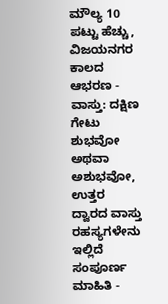ಮೌಲ್ಯ 10 ಪಟ್ಟು ಹೆಚ್ಚು, ವಿಜಯನಗರ ಕಾಲದ ಆಭರಣ -
ವಾಸ್ತು: ದಕ್ಷಿಣ ಗೇಟು ಶುಭವೋ ಅಥವಾ ಅಶುಭವೋ, ಉತ್ತರ ದ್ವಾರದ ವಾಸ್ತು ರಹಸ್ಯಗಳೇನು ಇಲ್ಲಿದೆ ಸಂಪೂರ್ಣ ಮಾಹಿತಿ -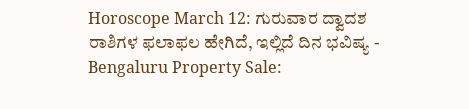Horoscope March 12: ಗುರುವಾರ ದ್ವಾದಶ ರಾಶಿಗಳ ಫಲಾಫಲ ಹೇಗಿದೆ, ಇಲ್ಲಿದೆ ದಿನ ಭವಿಷ್ಯ -
Bengaluru Property Sale: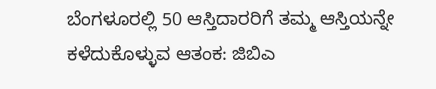ಬೆಂಗಳೂರಲ್ಲಿ 50 ಆಸ್ತಿದಾರರಿಗೆ ತಮ್ಮ ಆಸ್ತಿಯನ್ನೇ ಕಳೆದುಕೊಳ್ಳುವ ಆತಂಕ: ಜಿಬಿಎ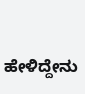ಹೇಳಿದ್ದೇನು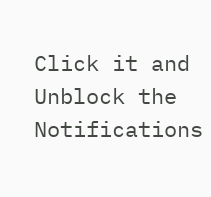Click it and Unblock the Notifications